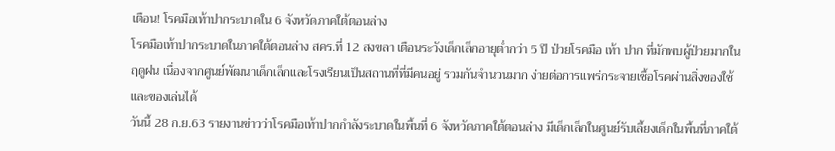เตือน! โรคมือเท้าปากระบาดใน 6 จังหวัดภาคใต้ตอนล่าง
โรคมือเท้าปากระบาดในภาคใต้ตอนล่าง สคร.ที่ 12 สงขลา เตือนระวังเด็กเล็กอายุต่ำกว่า 5 ปี ป่วยโรคมือ เท้า ปาก ที่มักพบผู้ป่วยมากในฤดูฝน เนื่องจากศูนย์พัฒนาเด็กเล็กและโรงเรียนเป็นสถานที่ที่มีคนอยู่ รวมกันจำนวนมาก ง่ายต่อการแพร่กระจายเชื้อโรคผ่านสิ่งของใช้และของเล่นได้
วันนี้ 28 ก.ย.63 รายงานข่าวว่าโรคมือเท้าปากกำลังระบาดในพื้นที่ 6 จังหวัดภาคใต้ตอนล่าง มีเด็กเล็กในศูนย์รับเลี้ยงเด็กในพื้นที่ภาคใต้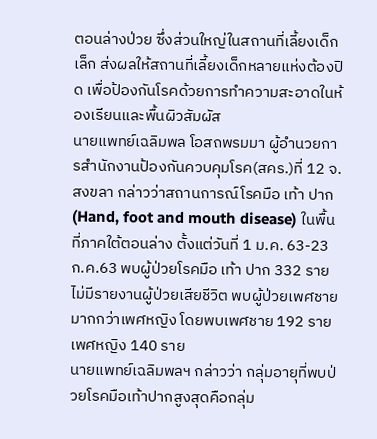ตอนล่างป่วย ซึ่งส่วนใหญ่ในสถานที่เลี้ยงเด็กเล็ก ส่งผลให้สถานที่เลี้ยงเด็กหลายแห่งต้องปิด เพื่อป้องกันโรคด้วยการทำความสะอาดในห้องเรียนและพื้นผิวสัมผัส
นายแพทย์เฉลิมพล โอสถพรมมา ผู้อำนวยการสำนักงานป้องกันควบคุมโรค(สคร.)ที่ 12 จ.สงขลา กล่าวว่าสถานการณ์โรคมือ เท้า ปาก (Hand, foot and mouth disease) ในพื้นที่ภาคใต้ตอนล่าง ตั้งแต่วันที่ 1 ม.ค. 63-23 ก.ค.63 พบผู้ป่วยโรคมือ เท้า ปาก 332 ราย ไม่มีรายงานผู้ป่วยเสียชีวิต พบผู้ป่วยเพศชายมากกว่าเพศหญิง โดยพบเพศชาย 192 ราย เพศหญิง 140 ราย
นายแพทย์เฉลิมพลฯ กล่าวว่า กลุ่มอายุที่พบป่วยโรคมือเท้าปากสูงสุดคือกลุ่ม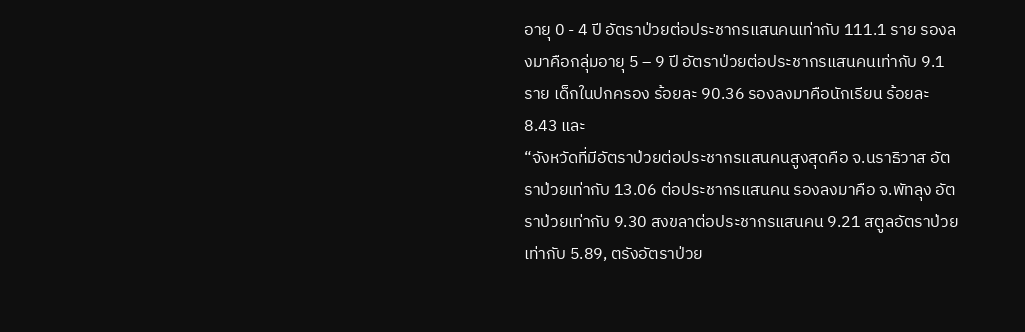อายุ 0 - 4 ปี อัตราป่วยต่อประชากรแสนคนเท่ากับ 111.1 ราย รองลงมาคือกลุ่มอายุ 5 – 9 ปี อัตราป่วยต่อประชากรแสนคนเท่ากับ 9.1 ราย เด็กในปกครอง ร้อยละ 90.36 รองลงมาคือนักเรียน ร้อยละ 8.43 และ
“จังหวัดที่มีอัตราป่วยต่อประชากรแสนคนสูงสุดคือ จ.นราธิวาส อัตราป่วยเท่ากับ 13.06 ต่อประชากรแสนคน รองลงมาคือ จ.พัทลุง อัตราป่วยเท่ากับ 9.30 สงขลาต่อประชากรแสนคน 9.21 สตูลอัตราป่วยเท่ากับ 5.89, ตรังอัตราป่วย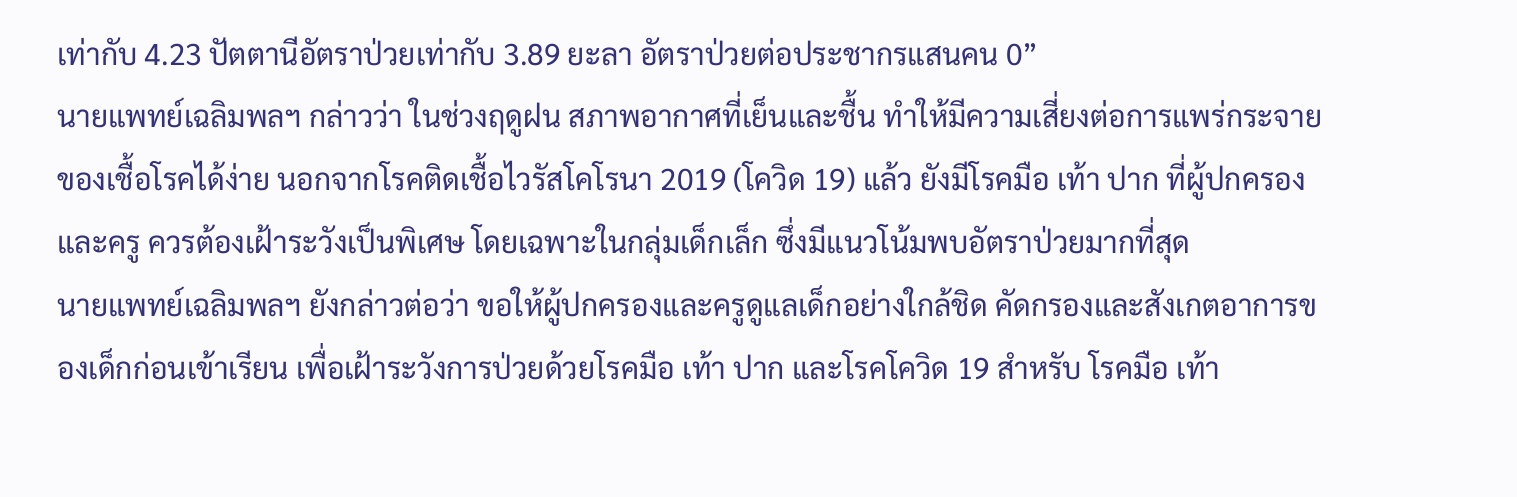เท่ากับ 4.23 ปัตตานีอัตราป่วยเท่ากับ 3.89 ยะลา อัตราป่วยต่อประชากรแสนคน 0”
นายแพทย์เฉลิมพลฯ กล่าวว่า ในช่วงฤดูฝน สภาพอากาศที่เย็นและชื้น ทำให้มีความเสี่ยงต่อการแพร่กระจายของเชื้อโรคได้ง่าย นอกจากโรคติดเชื้อไวรัสโคโรนา 2019 (โควิด 19) แล้ว ยังมีโรคมือ เท้า ปาก ที่ผู้ปกครองและครู ควรต้องเฝ้าระวังเป็นพิเศษ โดยเฉพาะในกลุ่มเด็กเล็ก ซึ่งมีแนวโน้มพบอัตราป่วยมากที่สุด
นายแพทย์เฉลิมพลฯ ยังกล่าวต่อว่า ขอให้ผู้ปกครองและครูดูแลเด็กอย่างใกล้ชิด คัดกรองและสังเกตอาการของเด็กก่อนเข้าเรียน เพื่อเฝ้าระวังการป่วยด้วยโรคมือ เท้า ปาก และโรคโควิด 19 สำหรับ โรคมือ เท้า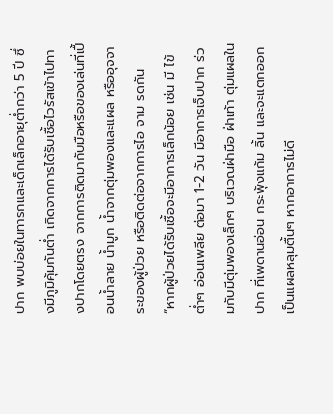ปาก พบบ่อยในทารกและเด็กเล็กอายุต่ำกว่า 5 ปี ซึ่งมีภูมิคุ้มกันต่ำ เกิดจากการได้รับเชื้อไวรัสเข้าไปทางปากโดยตรง จากการติดมากับมือหรือของเล่นที่เปื้อนน้ำลาย น้ำมูก น้ำจากตุ่มพองและแผล หรืออุจจาระของผู้ป่วย หรือติดต่อจากการไอ จาม รดกัน
“หากผู้ป่วยได้รับเชื้อจะมีอาการเล็กน้อย เช่น มี ไข้ต่ำๆ อ่อนเพลีย ต่อมา 1-2 วัน มีอาการเจ็บปาก ร่วมกับมีตุ่มพองเล็กๆ บริเวณฝ่ามือ ฝ่าเท้า ตุ่มแผลในปาก ที่เพดานอ่อน กระพุ้งแก้ม ลิ้น และจะแตกออกเป็นแผลหลุมตื้นๆ หากอาการไม่ดี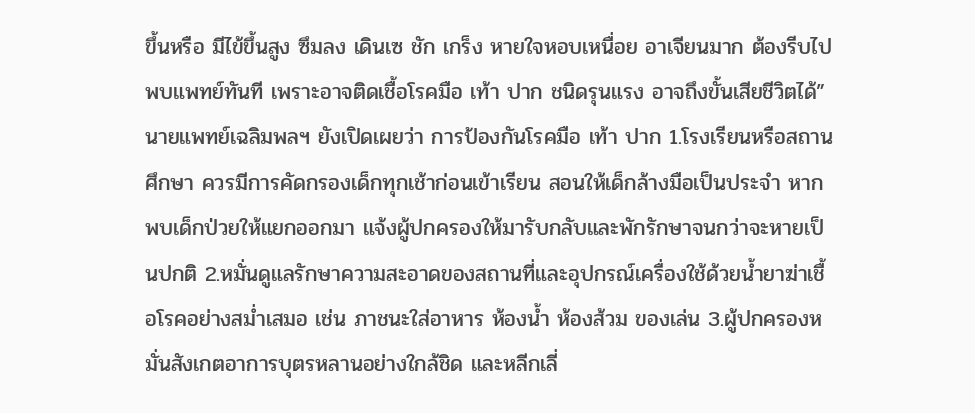ขึ้นหรือ มีไข้ขึ้นสูง ซึมลง เดินเซ ชัก เกร็ง หายใจหอบเหนื่อย อาเจียนมาก ต้องรีบไปพบแพทย์ทันที เพราะอาจติดเชื้อโรคมือ เท้า ปาก ชนิดรุนแรง อาจถึงขั้นเสียชีวิตได้”
นายแพทย์เฉลิมพลฯ ยังเปิดเผยว่า การป้องกันโรคมือ เท้า ปาก 1.โรงเรียนหรือสถานศึกษา ควรมีการคัดกรองเด็กทุกเช้าก่อนเข้าเรียน สอนให้เด็กล้างมือเป็นประจำ หากพบเด็กป่วยให้แยกออกมา แจ้งผู้ปกครองให้มารับกลับและพักรักษาจนกว่าจะหายเป็นปกติ 2.หมั่นดูแลรักษาความสะอาดของสถานที่และอุปกรณ์เครื่องใช้ด้วยน้ำยาฆ่าเชื้อโรคอย่างสม่ำเสมอ เช่น ภาชนะใส่อาหาร ห้องน้ำ ห้องส้วม ของเล่น 3.ผู้ปกครองหมั่นสังเกตอาการบุตรหลานอย่างใกล้ชิด และหลีกเลี่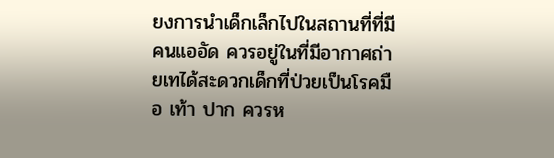ยงการนำเด็กเล็กไปในสถานที่ที่มีคนแออัด ควรอยู่ในที่มีอากาศถ่ายเทได้สะดวกเด็กที่ป่วยเป็นโรคมือ เท้า ปาก ควรห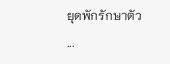ยุดพักรักษาตัว
...